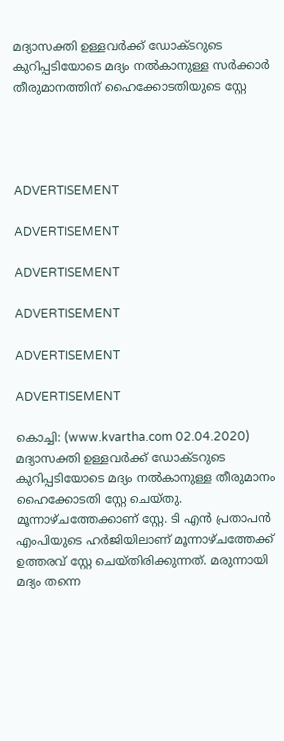മദ്യാസക്തി ഉള്ളവര്‍ക്ക് ഡോക്ടറുടെ കുറിപ്പടിയോടെ മദ്യം നല്‍കാനുള്ള സര്‍ക്കാര്‍ തീരുമാനത്തിന് ഹൈക്കോടതിയുടെ സ്റ്റേ




ADVERTISEMENT

ADVERTISEMENT

ADVERTISEMENT

ADVERTISEMENT

ADVERTISEMENT

ADVERTISEMENT

കൊച്ചി: (www.kvartha.com 02.04.2020) മദ്യാസക്തി ഉള്ളവര്‍ക്ക് ഡോക്ടറുടെ കുറിപ്പടിയോടെ മദ്യം നല്‍കാനുള്ള തീരുമാനം ഹൈക്കോടതി സ്റ്റേ ചെയ്തു. മൂന്നാഴ്ചത്തേക്കാണ് സ്റ്റേ. ടി എന്‍ പ്രതാപന്‍ എംപിയുടെ ഹര്‍ജിയിലാണ് മൂന്നാഴ്ചത്തേക്ക് ഉത്തരവ് സ്റ്റേ ചെയ്തിരിക്കുന്നത്. മരുന്നായി മദ്യം തന്നെ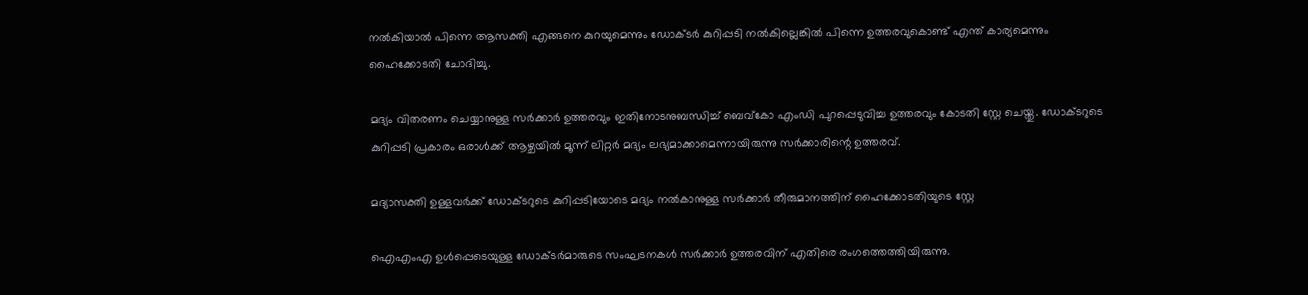നല്‍കിയാല്‍ പിന്നെ ആസക്തി എങ്ങനെ കുറയുമെന്നും ഡോക്ടര്‍ കുറിപ്പടി നല്‍കില്ലെങ്കില്‍ പിന്നെ ഉത്തരവുകൊണ്ട് എന്ത് കാര്യമെന്നും ഹൈക്കോടതി ചോദിച്ചു.

മദ്യം വിതരണം ചെയ്യാനുള്ള സര്‍ക്കാര്‍ ഉത്തരവും ഇതിനോടനുബന്ധിച്ച് ബെവ്‌കോ എംഡി പുറപ്പെടുവിച്ച ഉത്തരവും കോടതി സ്റ്റേ ചെയ്തു. ഡോക്ടറുടെ കുറിപ്പടി പ്രകാരം ഒരാള്‍ക്ക് ആഴ്ചയില്‍ മൂന്ന് ലിറ്റര്‍ മദ്യം ലഭ്യമാക്കാമെന്നായിരുന്നു സര്‍ക്കാരിന്റെ ഉത്തരവ്.

മദ്യാസക്തി ഉള്ളവര്‍ക്ക് ഡോക്ടറുടെ കുറിപ്പടിയോടെ മദ്യം നല്‍കാനുള്ള സര്‍ക്കാര്‍ തീരുമാനത്തിന് ഹൈക്കോടതിയുടെ സ്റ്റേ

ഐഎംഎ ഉള്‍പ്പെടെയുള്ള ഡോക്ടര്‍മാരുടെ സംഘടനകള്‍ സര്‍ക്കാര്‍ ഉത്തരവിന് എതിരെ രംഗത്തെത്തിയിരുന്നു.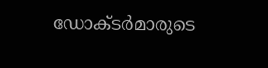ഡോക്ടര്‍മാരുടെ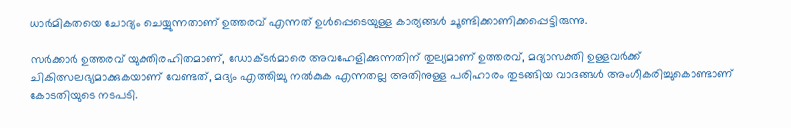ധാര്‍മികതയെ ചോദ്യം ചെയ്യുന്നതാണ് ഉത്തരവ് എന്നത് ഉള്‍പ്പെടെയുള്ള കാര്യങ്ങള്‍ ചൂണ്ടിക്കാണിക്കപ്പെട്ടിരുന്നു.

സര്‍ക്കാര്‍ ഉത്തരവ് യുക്തിരഹിതമാണ്, ഡോക്ടര്‍മാരെ അവഹേളിക്കുന്നതിന് തുല്യമാണ് ഉത്തരവ്, മദ്യാസക്തി ഉള്ളവര്‍ക്ക് ചികിത്സലഭ്യമാക്കുകയാണ് വേണ്ടത്, മദ്യം എത്തിച്ചു നല്‍കുക എന്നതല്ല അതിനുള്ള പരിഹാരം തുടങ്ങിയ വാദങ്ങള്‍ അംഗീകരിച്ചുകൊണ്ടാണ് കോടതിയുടെ നടപടി.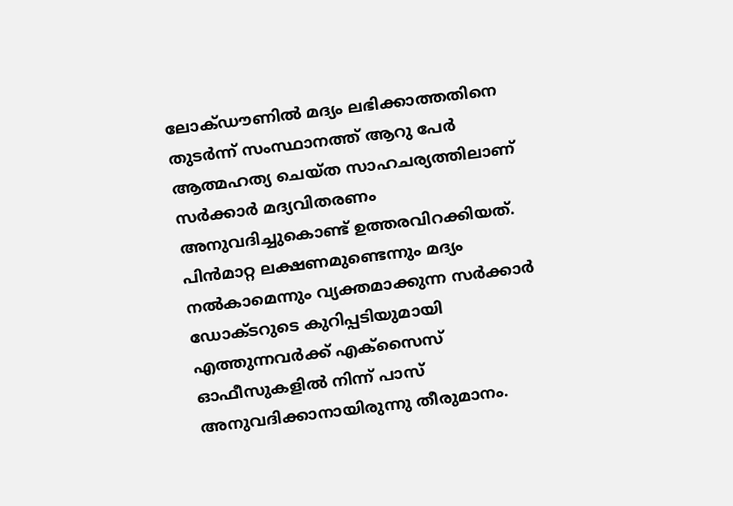ലോക്ഡൗണില്‍ മദ്യം ലഭിക്കാത്തതിനെ തുടര്‍ന്ന് സംസ്ഥാനത്ത് ആറു പേര്‍ ആത്മഹത്യ ചെയ്ത സാഹചര്യത്തിലാണ് സര്‍ക്കാര്‍ മദ്യവിതരണം അനുവദിച്ചുകൊണ്ട് ഉത്തരവിറക്കിയത്. പിന്‍മാറ്റ ലക്ഷണമുണ്ടെന്നും മദ്യം നല്‍കാമെന്നും വ്യക്തമാക്കുന്ന സര്‍ക്കാര്‍ ഡോക്ടറുടെ കുറിപ്പടിയുമായി എത്തുന്നവര്‍ക്ക് എക്‌സൈസ് ഓഫീസുകളില്‍ നിന്ന് പാസ് അനുവദിക്കാനായിരുന്നു തീരുമാനം.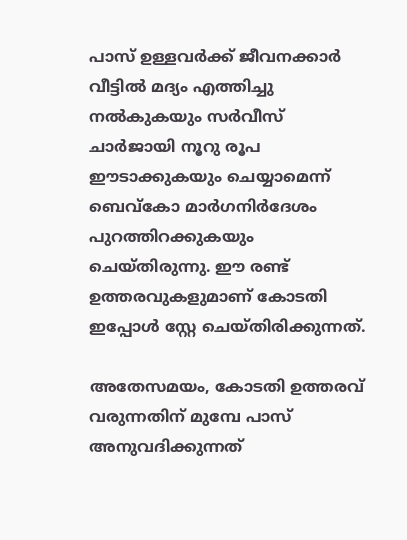പാസ് ഉള്ളവര്‍ക്ക് ജീവനക്കാര്‍ വീട്ടില്‍ മദ്യം എത്തിച്ചു നല്‍കുകയും സര്‍വീസ് ചാര്‍ജായി നൂറു രൂപ ഈടാക്കുകയും ചെയ്യാമെന്ന് ബെവ്‌കോ മാര്‍ഗനിര്‍ദേശം പുറത്തിറക്കുകയും ചെയ്തിരുന്നു. ഈ രണ്ട് ഉത്തരവുകളുമാണ് കോടതി ഇപ്പോള്‍ സ്റ്റേ ചെയ്തിരിക്കുന്നത്.

അതേസമയം, കോടതി ഉത്തരവ് വരുന്നതിന് മുമ്പേ പാസ് അനുവദിക്കുന്നത്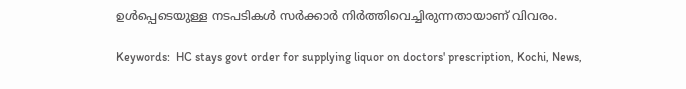ഉള്‍പ്പെടെയുള്ള നടപടികള്‍ സര്‍ക്കാര്‍ നിര്‍ത്തിവെച്ചിരുന്നതായാണ് വിവരം.

Keywords:  HC stays govt order for supplying liquor on doctors' prescription, Kochi, News,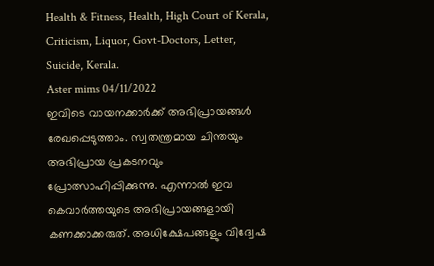Health & Fitness, Health, High Court of Kerala, Criticism, Liquor, Govt-Doctors, Letter, Suicide, Kerala.
Aster mims 04/11/2022
ഇവിടെ വായനക്കാർക്ക് അഭിപ്രായങ്ങൾ രേഖപ്പെടുത്താം. സ്വതന്ത്രമായ ചിന്തയും അഭിപ്രായ പ്രകടനവും പ്രോത്സാഹിപ്പിക്കുന്നു. എന്നാൽ ഇവ കെവാർത്തയുടെ അഭിപ്രായങ്ങളായി കണക്കാക്കരുത്. അധിക്ഷേപങ്ങളും വിദ്വേഷ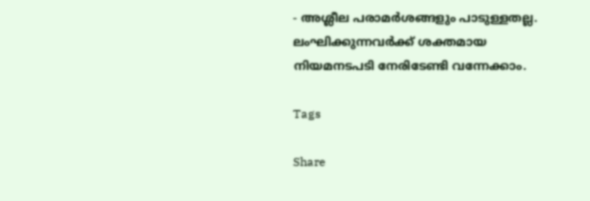- അശ്ലീല പരാമർശങ്ങളും പാടുള്ളതല്ല. ലംഘിക്കുന്നവർക്ക് ശക്തമായ നിയമനടപടി നേരിടേണ്ടി വന്നേക്കാം.

Tags

Share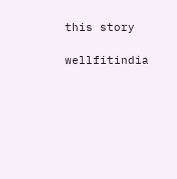this story

wellfitindia